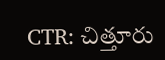CTR: చిత్తూరు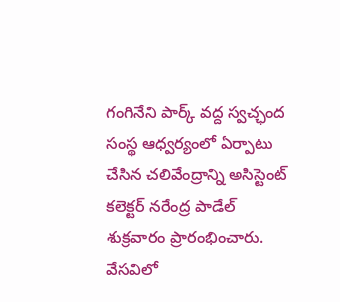గంగినేని పార్క్ వద్ద స్వచ్ఛంద సంస్థ ఆధ్వర్యంలో ఏర్పాటు చేసిన చలివేంద్రాన్ని అసిస్టెంట్ కలెక్టర్ నరేంద్ర పాడేల్ శుక్రవారం ప్రారంభించారు. వేసవిలో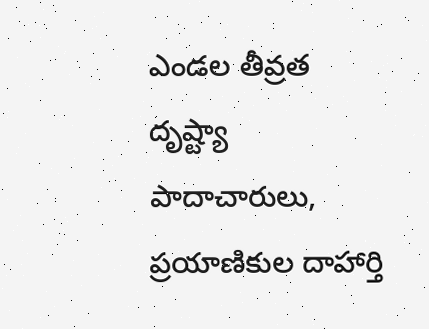ఎండల తీవ్రత దృష్ట్యా పాదాచారులు, ప్రయాణికుల దాహార్తి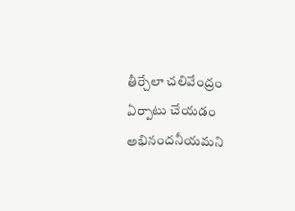తీర్చేలా చలివేంద్రం ఏర్పాటు చేయడం అభినందనీయమని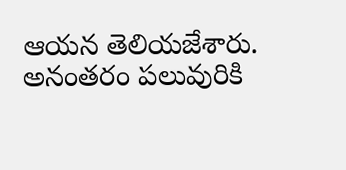ఆయన తెలియజేశారు. అనంతరం పలువురికి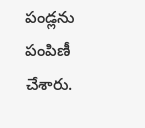పండ్లను పంపిణీ చేశారు.